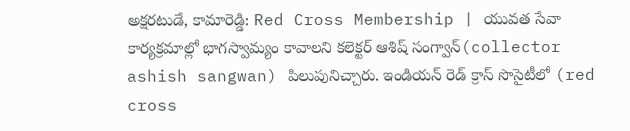అక్షరటుడే, కామారెడ్డి: Red Cross Membership | యువత సేవా కార్యక్రమాల్లో భాగస్వామ్యం కావాలని కలెక్టర్ ఆశిష్ సంగ్వాన్(collector ashish sangwan) పిలుపునిచ్చారు. ఇండియన్ రెడ్ క్రాస్ సొసైటీలో (red cross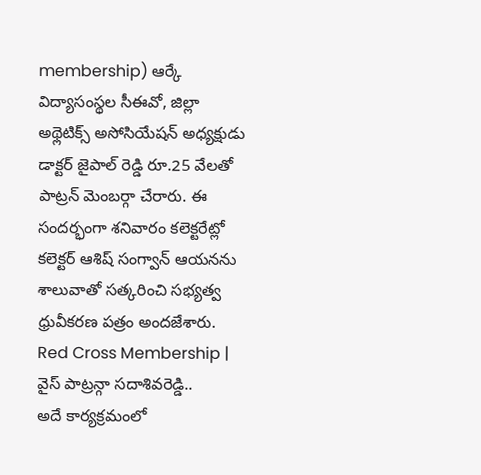membership) ఆర్కే విద్యాసంస్థల సీఈవో, జిల్లా అథ్లెటిక్స్ అసోసియేషన్ అధ్యక్షుడు డాక్టర్ జైపాల్ రెడ్డి రూ.25 వేలతో పాట్రన్ మెంబర్గా చేరారు. ఈ సందర్భంగా శనివారం కలెక్టరేట్లో కలెక్టర్ ఆశిష్ సంగ్వాన్ ఆయనను శాలువాతో సత్కరించి సభ్యత్వ ధ్రువీకరణ పత్రం అందజేశారు.
Red Cross Membership | వైస్ పాట్రన్గా సదాశివరెడ్డి..
అదే కార్యక్రమంలో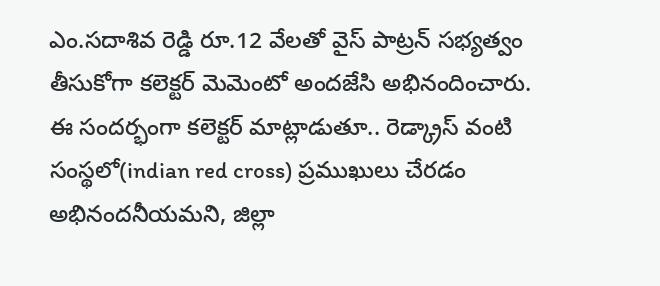ఎం.సదాశివ రెడ్డి రూ.12 వేలతో వైస్ పాట్రన్ సభ్యత్వం తీసుకోగా కలెక్టర్ మెమెంటో అందజేసి అభినందించారు. ఈ సందర్భంగా కలెక్టర్ మాట్లాడుతూ.. రెడ్క్రాస్ వంటి సంస్థలో(indian red cross) ప్రముఖులు చేరడం అభినందనీయమని, జిల్లా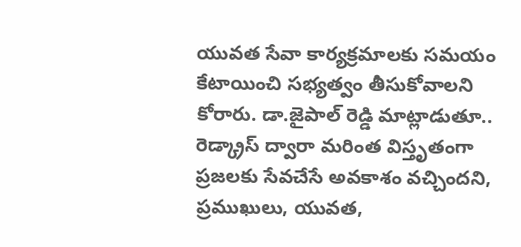యువత సేవా కార్యక్రమాలకు సమయం కేటాయించి సభ్యత్వం తీసుకోవాలని కోరారు. డా.జైపాల్ రెడ్డి మాట్లాడుతూ.. రెడ్క్రాస్ ద్వారా మరింత విస్తృతంగా ప్రజలకు సేవచేసే అవకాశం వచ్చిందని, ప్రముఖులు, యువత,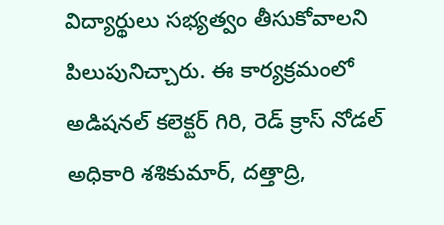విద్యార్థులు సభ్యత్వం తీసుకోవాలని పిలుపునిచ్చారు. ఈ కార్యక్రమంలో అడిషనల్ కలెక్టర్ గిరి, రెడ్ క్రాస్ నోడల్ అధికారి శశికుమార్, దత్తాద్రి,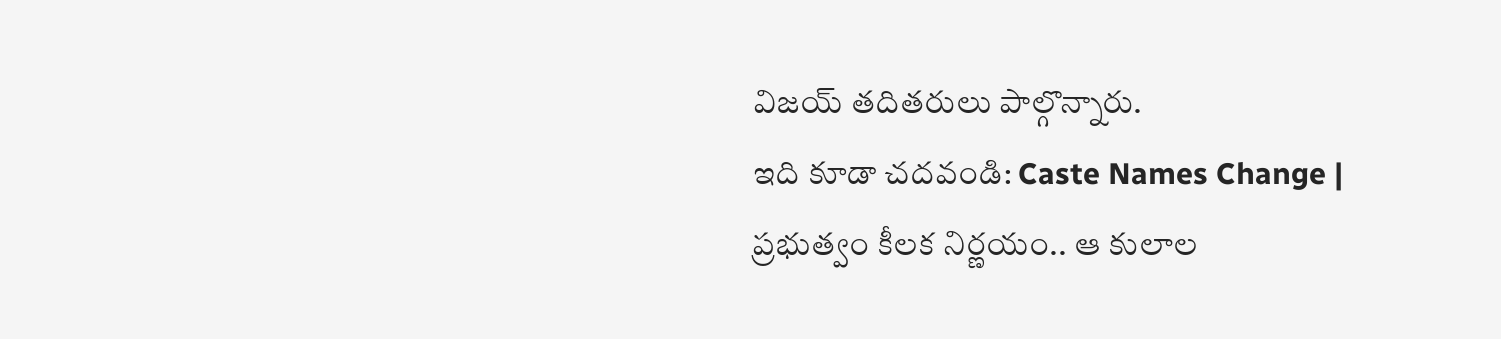విజయ్ తదితరులు పాల్గొన్నారు.
ఇది కూడా చదవండి: Caste Names Change | ప్రభుత్వం కీలక నిర్ణయం.. ఆ కులాల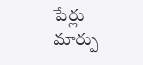పేర్లు మార్పు